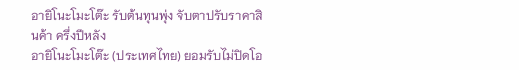อายิโนะโมะโต๊ะ รับต้นทุนพุ่ง จับตาปรับราคาสินค้า ครึ่งปีหลัง
อายิโนะโมะโต๊ะ (ประเทศไทย) ยอมรับไม่ปิดโอ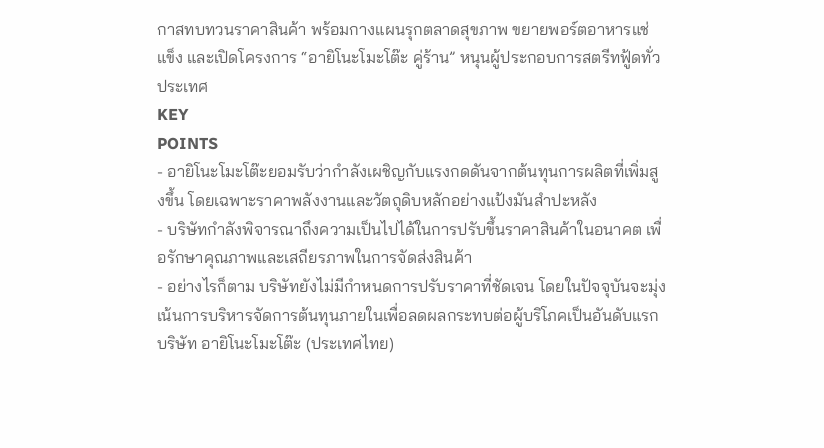กาสทบทวนราคาสินค้า พร้อมกางแผนรุกตลาดสุขภาพ ขยายพอร์ตอาหารแช่แข็ง และเปิดโครงการ “อายิโนะโมะโต๊ะ คู่ร้าน” หนุนผู้ประกอบการสตรีทฟู้ดทั่วประเทศ
KEY
POINTS
- อายิโนะโมะโต๊ะยอมรับว่ากำลังเผชิญกับแรงกดดันจากต้นทุนการผลิตที่เพิ่มสูงขึ้น โดยเฉพาะราคาพลังงานและวัตถุดิบหลักอย่างแป้งมันสำปะหลัง
- บริษัทกำลังพิจารณาถึงความเป็นไปได้ในการปรับขึ้นราคาสินค้าในอนาคต เพื่อรักษาคุณภาพและเสถียรภาพในการจัดส่งสินค้า
- อย่างไรก็ตาม บริษัทยังไม่มีกำหนดการปรับราคาที่ชัดเจน โดยในปัจจุบันจะมุ่งเน้นการบริหารจัดการต้นทุนภายในเพื่อลดผลกระทบต่อผู้บริโภคเป็นอันดับแรก
บริษัท อายิโนะโมะโต๊ะ (ประเทศไทย)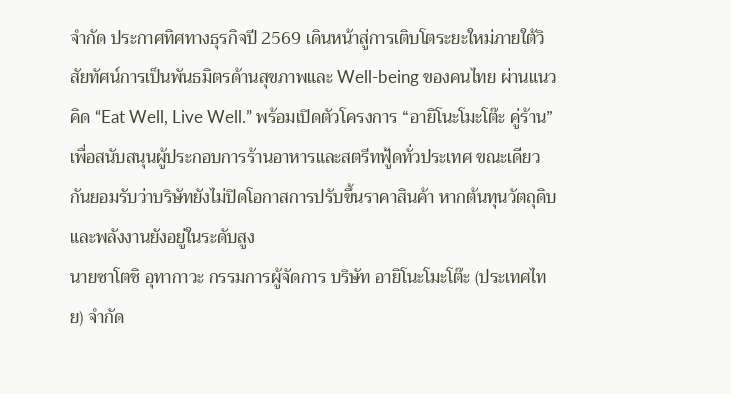จำกัด ประกาศทิศทางธุรกิจปี 2569 เดินหน้าสู่การเติบโตระยะใหม่ภายใต้วิสัยทัศน์การเป็นพันธมิตรด้านสุขภาพและ Well-being ของคนไทย ผ่านแนวคิด “Eat Well, Live Well.” พร้อมเปิดตัวโครงการ “อายิโนะโมะโต๊ะ คู่ร้าน” เพื่อสนับสนุนผู้ประกอบการร้านอาหารและสตรีทฟู้ดทั่วประเทศ ขณะเดียวกันยอมรับว่าบริษัทยังไม่ปิดโอกาสการปรับขึ้นราคาสินค้า หากต้นทุนวัตถุดิบและพลังงานยังอยู่ในระดับสูง
นายซาโตชิ อุทากาวะ กรรมการผู้จัดการ บริษัท อายิโนะโมะโต๊ะ (ประเทศไทย) จำกัด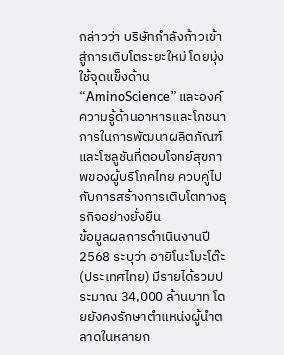กล่าวว่า บริษัทกำลังก้าวเข้าสู่การเติบโตระยะใหม่ โดยมุ่งใช้จุดแข็งด้าน “AminoScience” และองค์ความรู้ด้านอาหารและโภชนาการในการพัฒนาผลิตภัณฑ์และโซลูชันที่ตอบโจทย์สุขภาพของผู้บริโภคไทย ควบคู่ไปกับการสร้างการเติบโตทางธุรกิจอย่างยั่งยืน
ข้อมูลผลการดำเนินงานปี 2568 ระบุว่า อายิโนะโมะโต๊ะ (ประเทศไทย) มีรายได้รวมประมาณ 34,000 ล้านบาท โดยยังคงรักษาตำแหน่งผู้นำตลาดในหลายก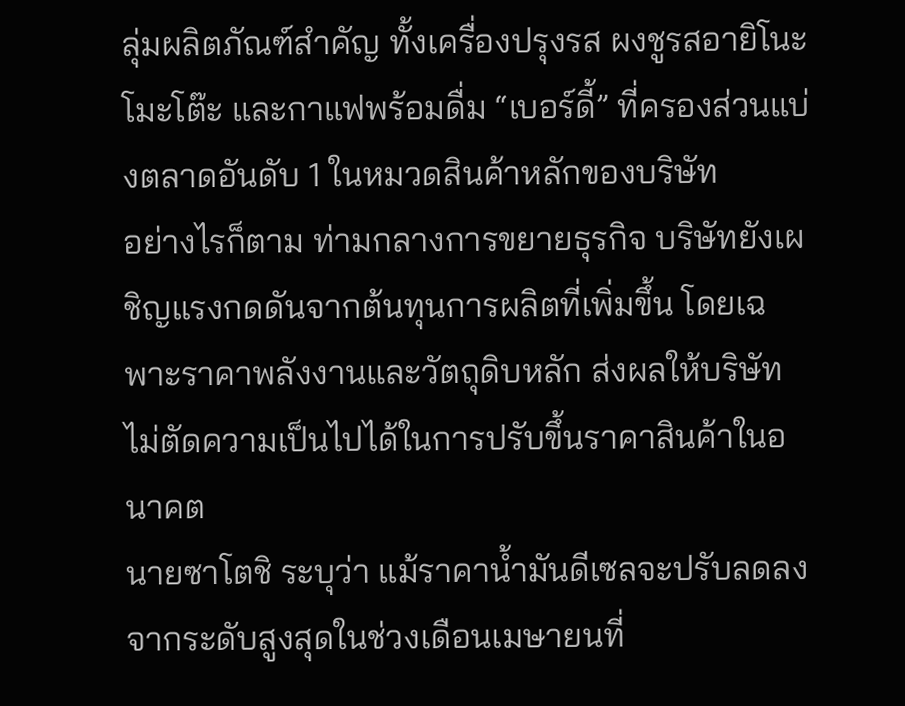ลุ่มผลิตภัณฑ์สำคัญ ทั้งเครื่องปรุงรส ผงชูรสอายิโนะโมะโต๊ะ และกาแฟพร้อมดื่ม “เบอร์ดี้” ที่ครองส่วนแบ่งตลาดอันดับ 1 ในหมวดสินค้าหลักของบริษัท
อย่างไรก็ตาม ท่ามกลางการขยายธุรกิจ บริษัทยังเผชิญแรงกดดันจากต้นทุนการผลิตที่เพิ่มขึ้น โดยเฉพาะราคาพลังงานและวัตถุดิบหลัก ส่งผลให้บริษัทไม่ตัดความเป็นไปได้ในการปรับขึ้นราคาสินค้าในอนาคต
นายซาโตชิ ระบุว่า แม้ราคาน้ำมันดีเซลจะปรับลดลงจากระดับสูงสุดในช่วงเดือนเมษายนที่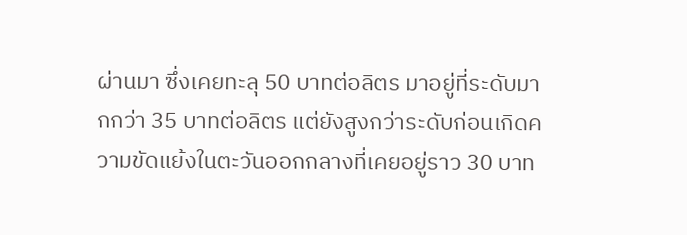ผ่านมา ซึ่งเคยทะลุ 50 บาทต่อลิตร มาอยู่ที่ระดับมากกว่า 35 บาทต่อลิตร แต่ยังสูงกว่าระดับก่อนเกิดความขัดแย้งในตะวันออกกลางที่เคยอยู่ราว 30 บาท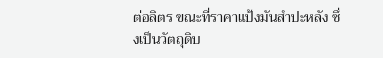ต่อลิตร ขณะที่ราคาแป้งมันสำปะหลัง ซึ่งเป็นวัตถุดิบ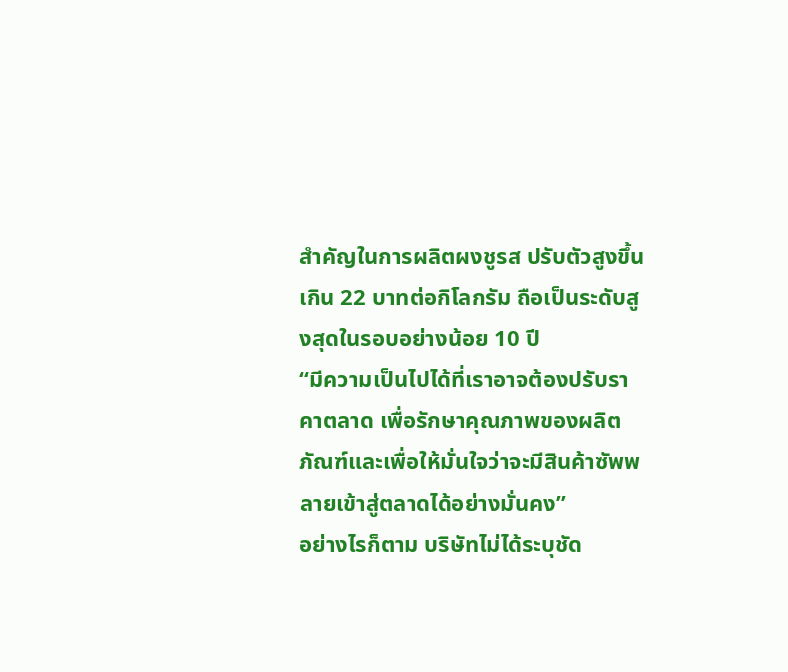สำคัญในการผลิตผงชูรส ปรับตัวสูงขึ้นเกิน 22 บาทต่อกิโลกรัม ถือเป็นระดับสูงสุดในรอบอย่างน้อย 10 ปี
“มีความเป็นไปได้ที่เราอาจต้องปรับราคาตลาด เพื่อรักษาคุณภาพของผลิตภัณฑ์และเพื่อให้มั่นใจว่าจะมีสินค้าซัพพลายเข้าสู่ตลาดได้อย่างมั่นคง”
อย่างไรก็ตาม บริษัทไม่ได้ระบุชัด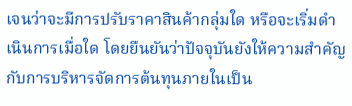เจนว่าจะมีการปรับราคาสินค้ากลุ่มใด หรือจะเริ่มดำเนินการเมื่อใด โดยยืนยันว่าปัจจุบันยังให้ความสำคัญกับการบริหารจัดการต้นทุนภายในเป็น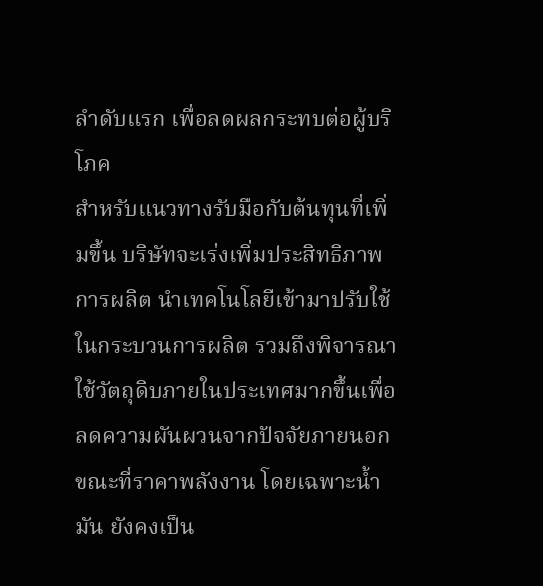ลำดับแรก เพื่อลดผลกระทบต่อผู้บริโภค
สำหรับแนวทางรับมือกับต้นทุนที่เพิ่มขึ้น บริษัทจะเร่งเพิ่มประสิทธิภาพการผลิต นำเทคโนโลยีเข้ามาปรับใช้ในกระบวนการผลิต รวมถึงพิจารณาใช้วัตถุดิบภายในประเทศมากขึ้นเพื่อลดความผันผวนจากปัจจัยภายนอก ขณะที่ราคาพลังงาน โดยเฉพาะน้ำมัน ยังคงเป็น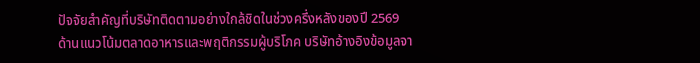ปัจจัยสำคัญที่บริษัทติดตามอย่างใกล้ชิดในช่วงครึ่งหลังของปี 2569
ด้านแนวโน้มตลาดอาหารและพฤติกรรมผู้บริโภค บริษัทอ้างอิงข้อมูลจา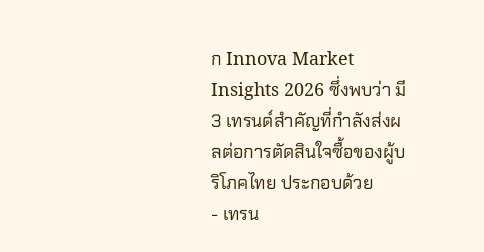ก Innova Market Insights 2026 ซึ่งพบว่า มี 3 เทรนด์สำคัญที่กำลังส่งผลต่อการตัดสินใจซื้อของผู้บริโภคไทย ประกอบด้วย
- เทรน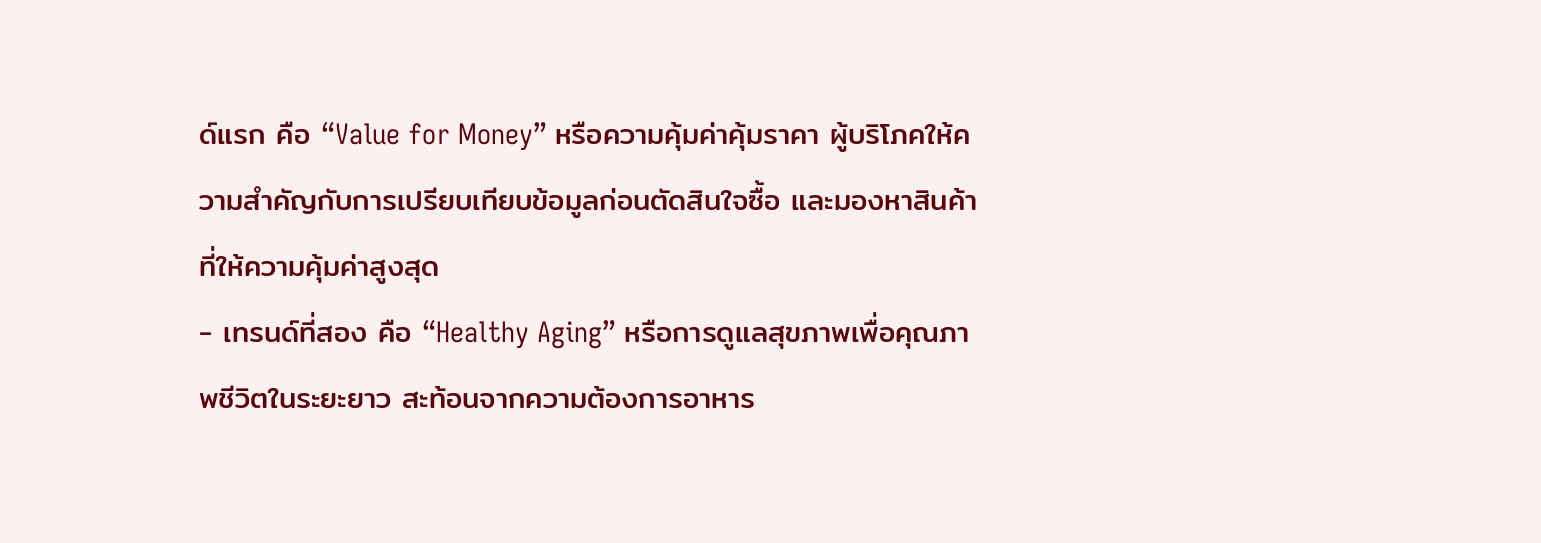ด์แรก คือ “Value for Money” หรือความคุ้มค่าคุ้มราคา ผู้บริโภคให้ความสำคัญกับการเปรียบเทียบข้อมูลก่อนตัดสินใจซื้อ และมองหาสินค้าที่ให้ความคุ้มค่าสูงสุด
- เทรนด์ที่สอง คือ “Healthy Aging” หรือการดูแลสุขภาพเพื่อคุณภาพชีวิตในระยะยาว สะท้อนจากความต้องการอาหาร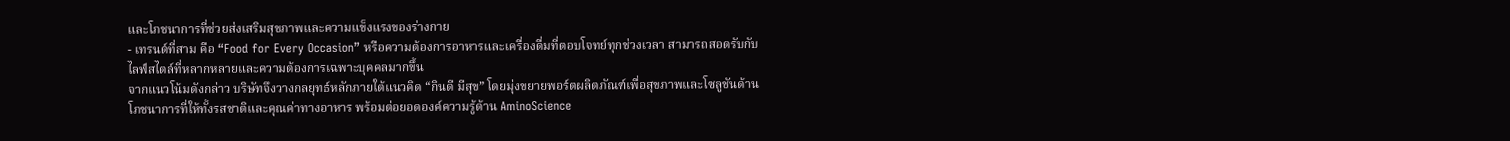และโภชนาการที่ช่วยส่งเสริมสุขภาพและความแข็งแรงของร่างกาย
- เทรนด์ที่สาม คือ “Food for Every Occasion” หรือความต้องการอาหารและเครื่องดื่มที่ตอบโจทย์ทุกช่วงเวลา สามารถสอดรับกับไลฟ์สไตล์ที่หลากหลายและความต้องการเฉพาะบุคคลมากขึ้น
จากแนวโน้มดังกล่าว บริษัทจึงวางกลยุทธ์หลักภายใต้แนวคิด “กินดี มีสุข” โดยมุ่งขยายพอร์ตผลิตภัณฑ์เพื่อสุขภาพและโซลูชันด้านโภชนาการที่ให้ทั้งรสชาติและคุณค่าทางอาหาร พร้อมต่อยอดองค์ความรู้ด้าน AminoScience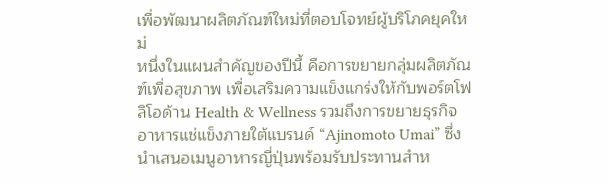เพื่อพัฒนาผลิตภัณฑ์ใหม่ที่ตอบโจทย์ผู้บริโภคยุคใหม่
หนึ่งในแผนสำคัญของปีนี้ คือการขยายกลุ่มผลิตภัณฑ์เพื่อสุขภาพ เพื่อเสริมความแข็งแกร่งให้กับพอร์ตโฟลิโอด้าน Health & Wellness รวมถึงการขยายธุรกิจอาหารแช่แข็งภายใต้แบรนด์ “Ajinomoto Umai” ซึ่งนำเสนอเมนูอาหารญี่ปุ่นพร้อมรับประทานสำห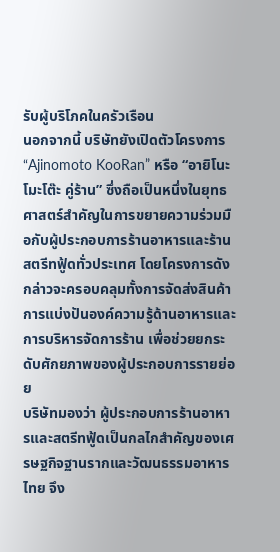รับผู้บริโภคในครัวเรือน
นอกจากนี้ บริษัทยังเปิดตัวโครงการ “Ajinomoto KooRan” หรือ “อายิโนะโมะโต๊ะ คู่ร้าน” ซึ่งถือเป็นหนึ่งในยุทธศาสตร์สำคัญในการขยายความร่วมมือกับผู้ประกอบการร้านอาหารและร้านสตรีทฟู้ดทั่วประเทศ โดยโครงการดังกล่าวจะครอบคลุมทั้งการจัดส่งสินค้า การแบ่งปันองค์ความรู้ด้านอาหารและการบริหารจัดการร้าน เพื่อช่วยยกระดับศักยภาพของผู้ประกอบการรายย่อย
บริษัทมองว่า ผู้ประกอบการร้านอาหารและสตรีทฟู้ดเป็นกลไกสำคัญของเศรษฐกิจฐานรากและวัฒนธรรมอาหารไทย จึง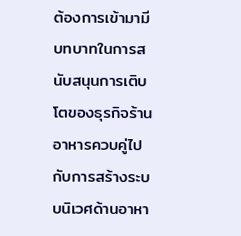ต้องการเข้ามามีบทบาทในการสนับสนุนการเติบโตของธุรกิจร้านอาหารควบคู่ไปกับการสร้างระบบนิเวศด้านอาหา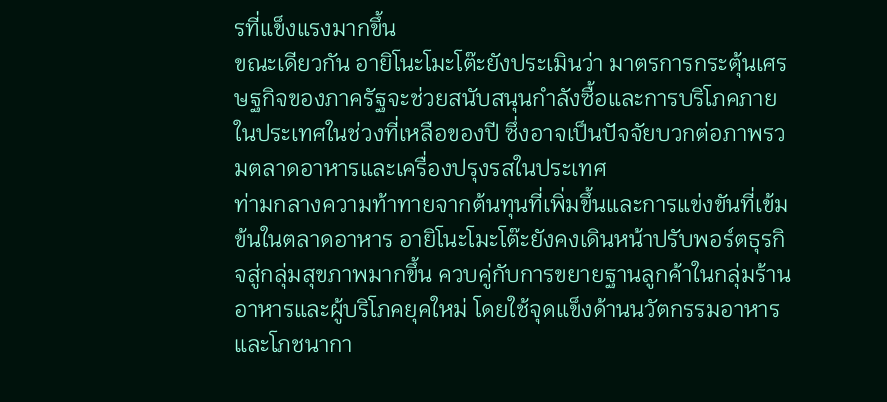รที่แข็งแรงมากขึ้น
ขณะเดียวกัน อายิโนะโมะโต๊ะยังประเมินว่า มาตรการกระตุ้นเศรษฐกิจของภาครัฐจะช่วยสนับสนุนกำลังซื้อและการบริโภคภายในประเทศในช่วงที่เหลือของปี ซึ่งอาจเป็นปัจจัยบวกต่อภาพรวมตลาดอาหารและเครื่องปรุงรสในประเทศ
ท่ามกลางความท้าทายจากต้นทุนที่เพิ่มขึ้นและการแข่งขันที่เข้มข้นในตลาดอาหาร อายิโนะโมะโต๊ะยังคงเดินหน้าปรับพอร์ตธุรกิจสู่กลุ่มสุขภาพมากขึ้น ควบคู่กับการขยายฐานลูกค้าในกลุ่มร้านอาหารและผู้บริโภคยุคใหม่ โดยใช้จุดแข็งด้านนวัตกรรมอาหารและโภชนากา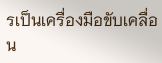รเป็นเครื่องมือขับเคลื่อน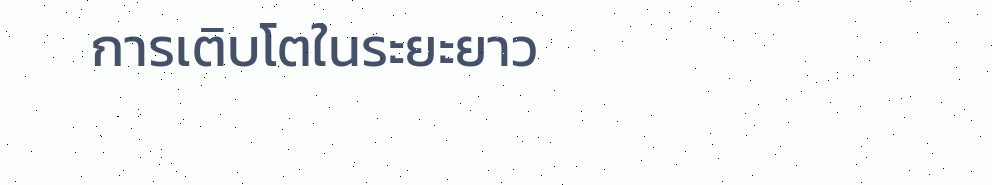การเติบโตในระยะยาว